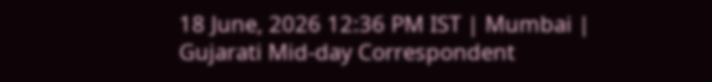18 June, 2026 12:36 PM IST | Mumbai | Gujarati Mid-day Correspondent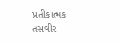પ્રતીકાત્મક તસવીર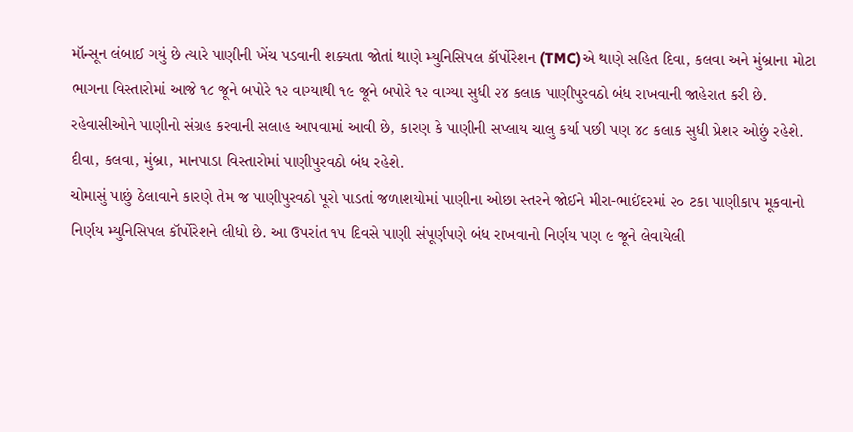મૉન્સૂન લંબાઈ ગયું છે ત્યારે પાણીની ખેંચ પડવાની શક્યતા જોતાં થાણે મ્યુનિસિપલ કૉર્પોરેશન (TMC)એ થાણે સહિત દિવા, કલવા અને મુંબ્રાના મોટા ભાગના વિસ્તારોમાં આજે ૧૮ જૂને બપોરે ૧૨ વાગ્યાથી ૧૯ જૂને બપોરે ૧૨ વાગ્યા સુધી ૨૪ કલાક પાણીપુરવઠો બંધ રાખવાની જાહેરાત કરી છે. રહેવાસીઓને પાણીનો સંગ્રહ કરવાની સલાહ આપવામાં આવી છે, કારણ કે પાણીની સપ્લાય ચાલુ કર્યા પછી પણ ૪૮ કલાક સુધી પ્રેશર ઓછું રહેશે. દીવા, કલવા, મુંબ્રા, માનપાડા વિસ્તારોમાં પાણીપુરવઠો બંધ રહેશે.
ચોમાસું પાછું ઠેલાવાને કારણે તેમ જ પાણીપુરવઠો પૂરો પાડતાં જળાશયોમાં પાણીના ઓછા સ્તરને જોઈને મીરા-ભાઈંદરમાં ૨૦ ટકા પાણીકાપ મૂકવાનો નિર્ણય મ્યુનિસિપલ કૉર્પોરેશને લીધો છે. આ ઉપરાંત ૧૫ દિવસે પાણી સંપૂર્ણપણે બંધ રાખવાનો નિર્ણય પણ ૯ જૂને લેવાયેલી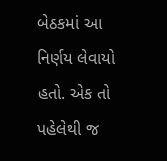બેઠકમાં આ નિર્ણય લેવાયો હતો. એક તો પહેલેથી જ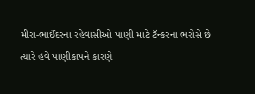મીરા-ભાઈંદરના રહેવાસીઓ પાણી માટે ટૅન્કરના ભરોસે છે ત્યારે હવે પાણીકાપને કારણે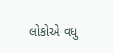લોકોએ વધુ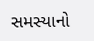સમસ્યાનો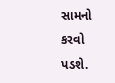સામનો કરવો પડશે.